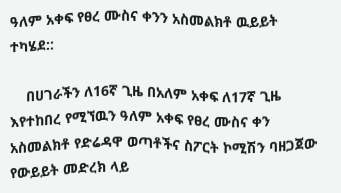ዓለም አቀፍ የፀረ ሙስና ቀንን አስመልክቶ ዉይይት ተካሄደ::

    በሀገራችን ለ16ኛ ጊዜ በአለም አቀፍ ለ17ኛ ጊዜ እየተከበረ የሚኘዉን ዓለም አቀፍ የፀረ ሙስና ቀን አስመልክቶ የድሬዳዋ ወጣቶችና ስፖርት ኮሚሽን ባዘጋጀው የውይይት መድረክ ላይ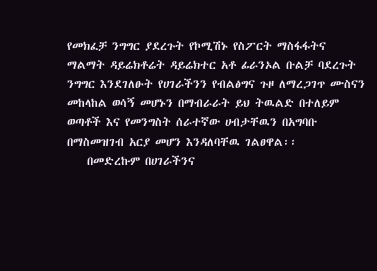የመክፈቻ ንግግር ያደረጉት የኮሚሽኑ የስፖርት ማስፋፋትና ማልማት ዳይሬክቶሬት ዳይሬክተር አቶ ፊራንኦል ቡልቻ ባደረጉት ንግግር እንደገለፁት የሀገራችንን የብልፅግና ጉዞ ለማረጋገጥ ሙስናን መከላከል ወሳኝ መሆኑን በማብራራት ይህ ትዉልድ በተለይም ወጣቶች እና የመንግስት ሰራተኛው ሀብታቸዉን በአግባቡ በማስመዝገብ አርያ መሆን እንዳለባቸዉ ገልፀዋል፡፡
    በመድረኩም በሀገራችንና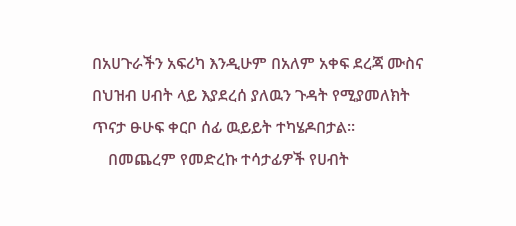በአሀጉራችን አፍሪካ እንዲሁም በአለም አቀፍ ደረጃ ሙስና በህዝብ ሀብት ላይ እያደረሰ ያለዉን ጉዳት የሚያመለክት ጥናታ ፁሁፍ ቀርቦ ሰፊ ዉይይት ተካሄዶበታል፡፡
    በመጨረም የመድረኩ ተሳታፊዎች የሀብት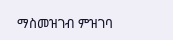ማስመዝገብ ምዝገባ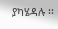ያካሄዳሉ ፡፡